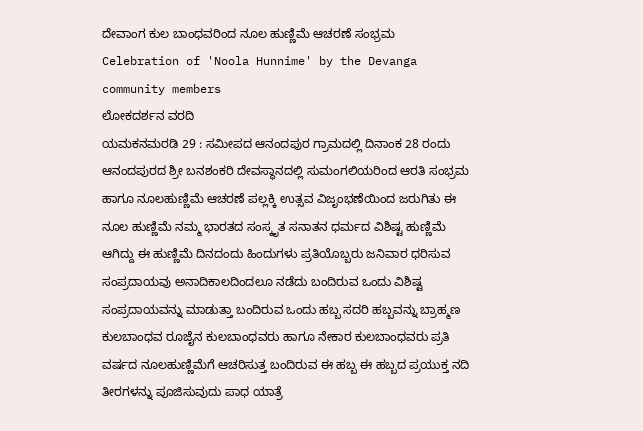ದೇವಾಂಗ ಕುಲ ಬಾಂಧವರಿಂದ ನೂಲ ಹುಣ್ಣಿಮೆ ಆಚರಣೆ ಸಂಭ್ರಮ
Celebration of 'Noola Hunnime' by the Devanga community members
ಲೋಕದರ್ಶನ ವರದಿ
ಯಮಕನಮರಡಿ 29 : ಸಮೀಪದ ಆನಂದಪುರ ಗ್ರಾಮದಲ್ಲಿ ದಿನಾಂಕ 28 ರಂದು ಆನಂದಪುರದ ಶ್ರೀ ಬನಶಂಕರಿ ದೇವಸ್ಥಾನದಲ್ಲಿ ಸುಮಂಗಲಿಯರಿಂದ ಆರತಿ ಸಂಭ್ರಮ ಹಾಗೂ ನೂಲಹುಣ್ಣಿಮೆ ಆಚರಣೆ ಪಲ್ಲಕ್ಕಿ ಉತ್ಸವ ವಿಜೃಂಭಣೆಯಿಂದ ಜರುಗಿತು ಈ ನೂಲ ಹುಣ್ಣಿಮೆ ನಮ್ಮ ಭಾರತದ ಸಂಸ್ಕೃತ ಸನಾತನ ಧರ್ಮದ ವಿಶಿಷ್ಟ ಹುಣ್ಣಿಮೆ ಆಗಿದ್ದು ಈ ಹುಣ್ಣಿಮೆ ದಿನದಂದು ಹಿಂದುಗಳು ಪ್ರತಿಯೊಬ್ಬರು ಜನಿವಾರ ಧರಿಸುವ ಸಂಪ್ರದಾಯವು ಅನಾದಿಕಾಲದಿಂದಲೂ ನಡೆದು ಬಂದಿರುವ ಒಂದು ವಿಶಿಷ್ಟ ಸಂಪ್ರದಾಯವನ್ನು ಮಾಡುತ್ತಾ ಬಂದಿರುವ ಒಂದು ಹಬ್ಬ ಸದರಿ ಹಬ್ಬವನ್ನು ಬ್ರಾಹ್ಮಣ ಕುಲಬಾಂಧವ ರೂಜೈನ ಕುಲಬಾಂಧವರು ಹಾಗೂ ನೇಕಾರ ಕುಲಬಾಂಧವರು ಪ್ರತಿ ವರ್ಷದ ನೂಲಹುಣ್ಣಿಮೆಗೆ ಆಚರಿಸುತ್ತ ಬಂದಿರುವ ಈ ಹಬ್ಬ ಈ ಹಬ್ಬದ ಪ್ರಯುಕ್ತ ನದಿ ತೀರಗಳನ್ನು ಪೂಜಿಸುವುದು ಪಾಧ ಯಾತ್ರೆ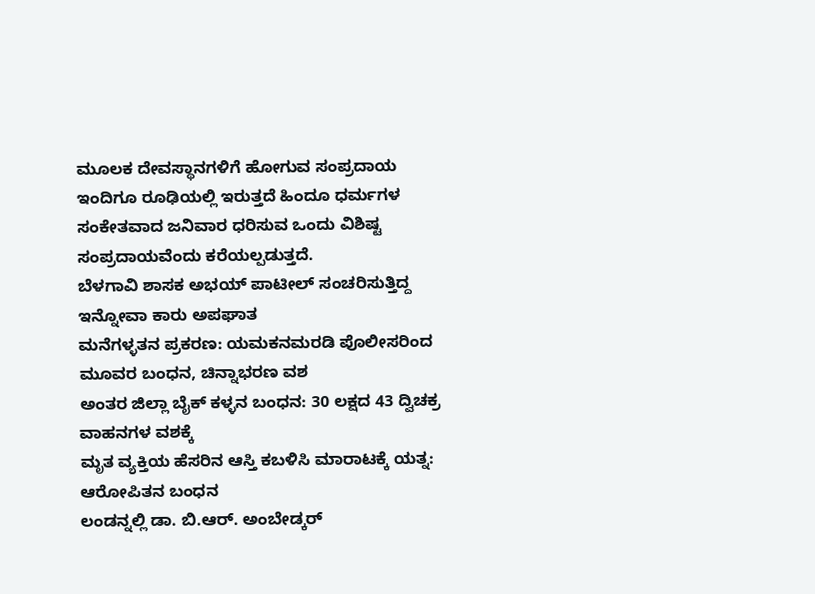ಮೂಲಕ ದೇವಸ್ಥಾನಗಳಿಗೆ ಹೋಗುವ ಸಂಪ್ರದಾಯ ಇಂದಿಗೂ ರೂಢಿಯಲ್ಲಿ ಇರುತ್ತದೆ ಹಿಂದೂ ಧರ್ಮಗಳ ಸಂಕೇತವಾದ ಜನಿವಾರ ಧರಿಸುವ ಒಂದು ವಿಶಿಷ್ಟ ಸಂಪ್ರದಾಯವೆಂದು ಕರೆಯಲ್ಪಡುತ್ತದೆ.
ಬೆಳಗಾವಿ ಶಾಸಕ ಅಭಯ್ ಪಾಟೀಲ್ ಸಂಚರಿಸುತ್ತಿದ್ದ ಇನ್ನೋವಾ ಕಾರು ಅಪಘಾತ
ಮನೆಗಳ್ಳತನ ಪ್ರಕರಣ: ಯಮಕನಮರಡಿ ಪೊಲೀಸರಿಂದ ಮೂವರ ಬಂಧನ, ಚಿನ್ನಾಭರಣ ವಶ
ಅಂತರ ಜಿಲ್ಲಾ ಬೈಕ್ ಕಳ್ಳನ ಬಂಧನ: 30 ಲಕ್ಷದ 43 ದ್ವಿಚಕ್ರ ವಾಹನಗಳ ವಶಕ್ಕೆ
ಮೃತ ವ್ಯಕ್ತಿಯ ಹೆಸರಿನ ಆಸ್ತಿ ಕಬಳಿಸಿ ಮಾರಾಟಕ್ಕೆ ಯತ್ನ: ಆರೋಪಿತನ ಬಂಧನ
ಲಂಡನ್ನಲ್ಲಿ ಡಾ. ಬಿ.ಆರ್. ಅಂಬೇಡ್ಕರ್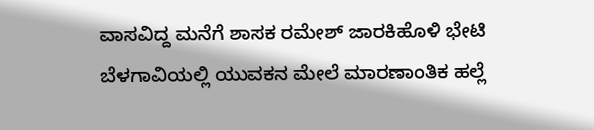ವಾಸವಿದ್ದ ಮನೆಗೆ ಶಾಸಕ ರಮೇಶ್ ಜಾರಕಿಹೊಳಿ ಭೇಟಿ
ಬೆಳಗಾವಿಯಲ್ಲಿ ಯುವಕನ ಮೇಲೆ ಮಾರಣಾಂತಿಕ ಹಲ್ಲೆ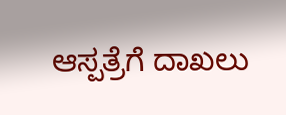ಆಸ್ಪತ್ರೆಗೆ ದಾಖಲು